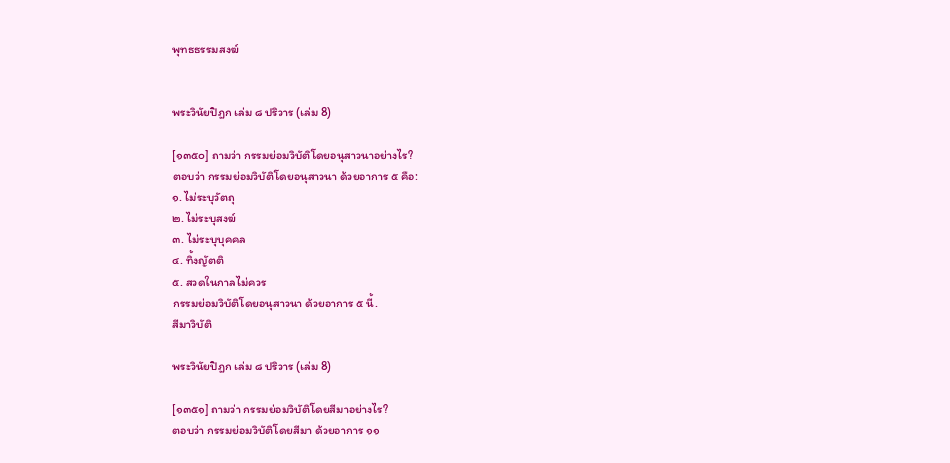พุทธธรรมสงฆ์


พระวินัยปิฎก เล่ม ๘ ปริวาร (เล่ม 8)

[๑๓๕๐] ถามว่า กรรมย่อมวิบัติโดยอนุสาวนาอย่างไร?
ตอบว่า กรรมย่อมวิบัติโดยอนุสาวนา ด้วยอาการ ๕ คือ:
๑. ไม่ระบุวัตถุ
๒. ไม่ระบุสงฆ์
๓. ไม่ระบุบุคคล
๔. ทิ้งญัตติ
๕. สวดในกาลไม่ควร
กรรมย่อมวิบัติโดยอนุสาวนา ด้วยอาการ ๕ นี้.
สีมาวิบัติ

พระวินัยปิฎก เล่ม ๘ ปริวาร (เล่ม 8)

[๑๓๕๑] ถามว่า กรรมย่อมวิบัติโดยสีมาอย่างไร?
ตอบว่า กรรมย่อมวิบัติโดยสีมา ด้วยอาการ ๑๑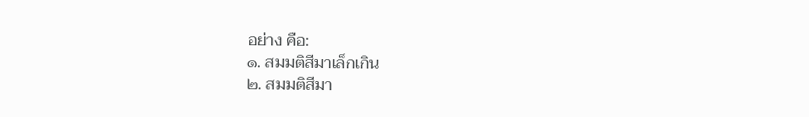อย่าง คือ:
๑. สมมติสีมาเล็กเกิน
๒. สมมติสีมา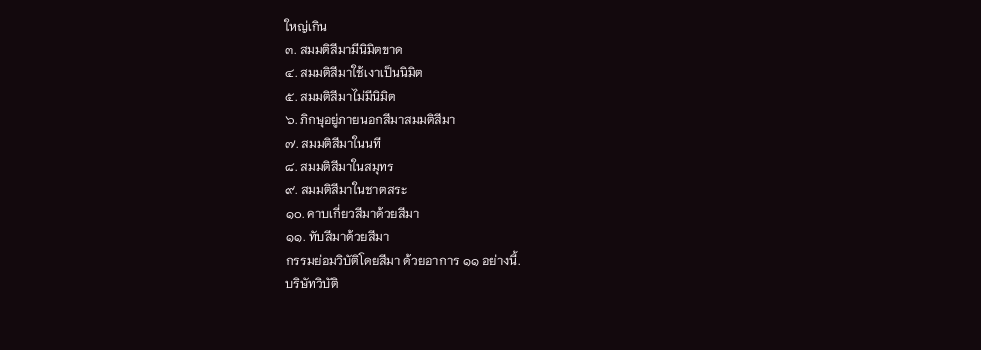ใหญ่เกิน
๓. สมมติสีมามีนิมิตขาด
๔. สมมติสีมาใช้เงาเป็นนิมิต
๕. สมมติสีมาไม่มีนิมิต
๖. ภิกษุอยู่ภายนอกสีมาสมมติสีมา
๗. สมมติสีมาในนที
๘. สมมติสีมาในสมุทร
๙. สมมติสีมาในชาตสระ
๑๐. คาบเกี่ยวสีมาด้วยสีมา
๑๑. ทับสีมาด้วยสีมา
กรรมย่อมวิบัติโดยสีมา ด้วยอาการ ๑๑ อย่างนี้.
บริษัทวิบัติ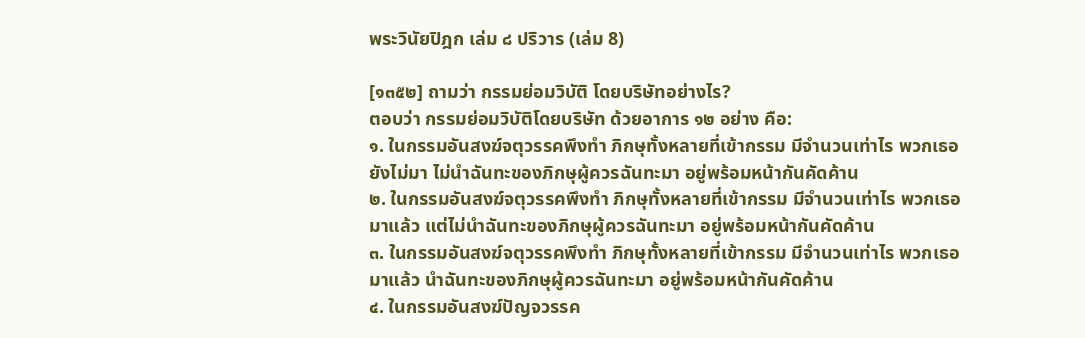พระวินัยปิฎก เล่ม ๘ ปริวาร (เล่ม 8)

[๑๓๕๒] ถามว่า กรรมย่อมวิบัติ โดยบริษัทอย่างไร?
ตอบว่า กรรมย่อมวิบัติโดยบริษัท ด้วยอาการ ๑๒ อย่าง คือ:
๑. ในกรรมอันสงฆ์จตุวรรคพึงทำ ภิกษุทั้งหลายที่เข้ากรรม มีจำนวนเท่าไร พวกเธอ
ยังไม่มา ไม่นำฉันทะของภิกษุผู้ควรฉันทะมา อยู่พร้อมหน้ากันคัดค้าน
๒. ในกรรมอันสงฆ์จตุวรรคพึงทำ ภิกษุทั้งหลายที่เข้ากรรม มีจำนวนเท่าไร พวกเธอ
มาแล้ว แต่ไม่นำฉันทะของภิกษุผู้ควรฉันทะมา อยู่พร้อมหน้ากันคัดค้าน
๓. ในกรรมอันสงฆ์จตุวรรคพึงทำ ภิกษุทั้งหลายที่เข้ากรรม มีจำนวนเท่าไร พวกเธอ
มาแล้ว นำฉันทะของภิกษุผู้ควรฉันทะมา อยู่พร้อมหน้ากันคัดค้าน
๔. ในกรรมอันสงฆ์ปัญจวรรค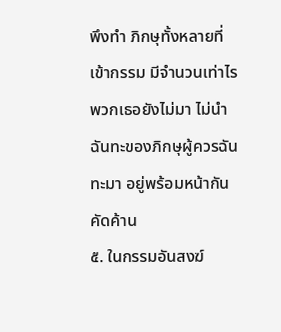พึงทำ ภิกษุทั้งหลายที่เข้ากรรม มีจำนวนเท่าไร
พวกเธอยังไม่มา ไม่นำฉันทะของภิกษุผู้ควรฉันทะมา อยู่พร้อมหน้ากันคัดค้าน
๕. ในกรรมอันสงฆ์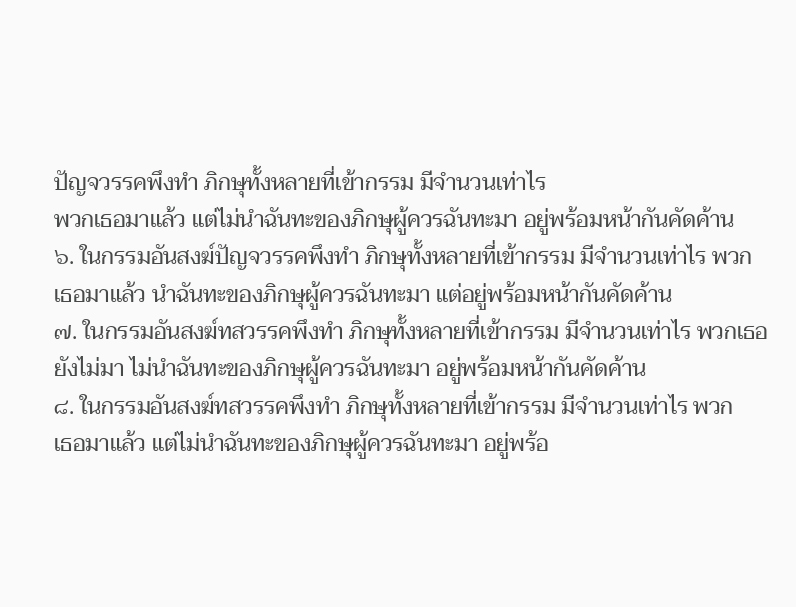ปัญจวรรคพึงทำ ภิกษุทั้งหลายที่เข้ากรรม มีจำนวนเท่าไร
พวกเธอมาแล้ว แต่ไม่นำฉันทะของภิกษุผู้ควรฉันทะมา อยู่พร้อมหน้ากันคัดค้าน
๖. ในกรรมอันสงฆ์ปัญจวรรคพึงทำ ภิกษุทั้งหลายที่เข้ากรรม มีจำนวนเท่าไร พวก
เธอมาแล้ว นำฉันทะของภิกษุผู้ควรฉันทะมา แต่อยู่พร้อมหน้ากันคัดค้าน
๗. ในกรรมอันสงฆ์ทสวรรคพึงทำ ภิกษุทั้งหลายที่เข้ากรรม มีจำนวนเท่าไร พวกเธอ
ยังไม่มา ไม่นำฉันทะของภิกษุผู้ควรฉันทะมา อยู่พร้อมหน้ากันคัดค้าน
๘. ในกรรมอันสงฆ์ทสวรรคพึงทำ ภิกษุทั้งหลายที่เข้ากรรม มีจำนวนเท่าไร พวก
เธอมาแล้ว แต่ไม่นำฉันทะของภิกษุผู้ควรฉันทะมา อยู่พร้อ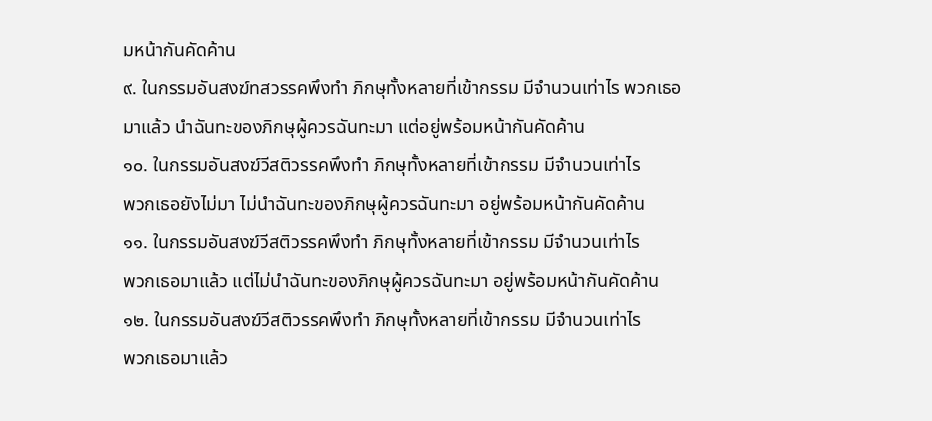มหน้ากันคัดค้าน
๙. ในกรรมอันสงฆ์ทสวรรคพึงทำ ภิกษุทั้งหลายที่เข้ากรรม มีจำนวนเท่าไร พวกเธอ
มาแล้ว นำฉันทะของภิกษุผู้ควรฉันทะมา แต่อยู่พร้อมหน้ากันคัดค้าน
๑๐. ในกรรมอันสงฆ์วีสติวรรคพึงทำ ภิกษุทั้งหลายที่เข้ากรรม มีจำนวนเท่าไร
พวกเธอยังไม่มา ไม่นำฉันทะของภิกษุผู้ควรฉันทะมา อยู่พร้อมหน้ากันคัดค้าน
๑๑. ในกรรมอันสงฆ์วีสติวรรคพึงทำ ภิกษุทั้งหลายที่เข้ากรรม มีจำนวนเท่าไร
พวกเธอมาแล้ว แต่ไม่นำฉันทะของภิกษุผู้ควรฉันทะมา อยู่พร้อมหน้ากันคัดค้าน
๑๒. ในกรรมอันสงฆ์วีสติวรรคพึงทำ ภิกษุทั้งหลายที่เข้ากรรม มีจำนวนเท่าไร
พวกเธอมาแล้ว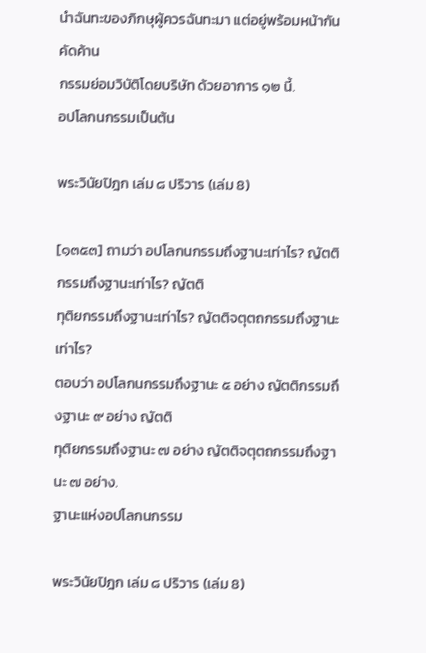นำฉันทะของภิกษุผู้ควรฉันทะมา แต่อยู่พร้อมหน้ากันคัดค้าน
กรรมย่อมวิบัติโดยบริษัท ด้วยอาการ ๑๒ นี้.
อปโลกนกรรมเป็นต้น

พระวินัยปิฎก เล่ม ๘ ปริวาร (เล่ม 8)

[๑๓๕๓] ถามว่า อปโลกนกรรมถึงฐานะเท่าไร? ญัตติกรรมถึงฐานะเท่าไร? ญัตติ
ทุติยกรรมถึงฐานะเท่าไร? ญัตติจตุตถกรรมถึงฐานะเท่าไร?
ตอบว่า อปโลกนกรรมถึงฐานะ ๕ อย่าง ญัตติกรรมถึงฐานะ ๙ อย่าง ญัตติ
ทุติยกรรมถึงฐานะ ๗ อย่าง ญัตติจตุตถกรรมถึงฐานะ ๗ อย่าง.
ฐานะแห่งอปโลกนกรรม

พระวินัยปิฎก เล่ม ๘ ปริวาร (เล่ม 8)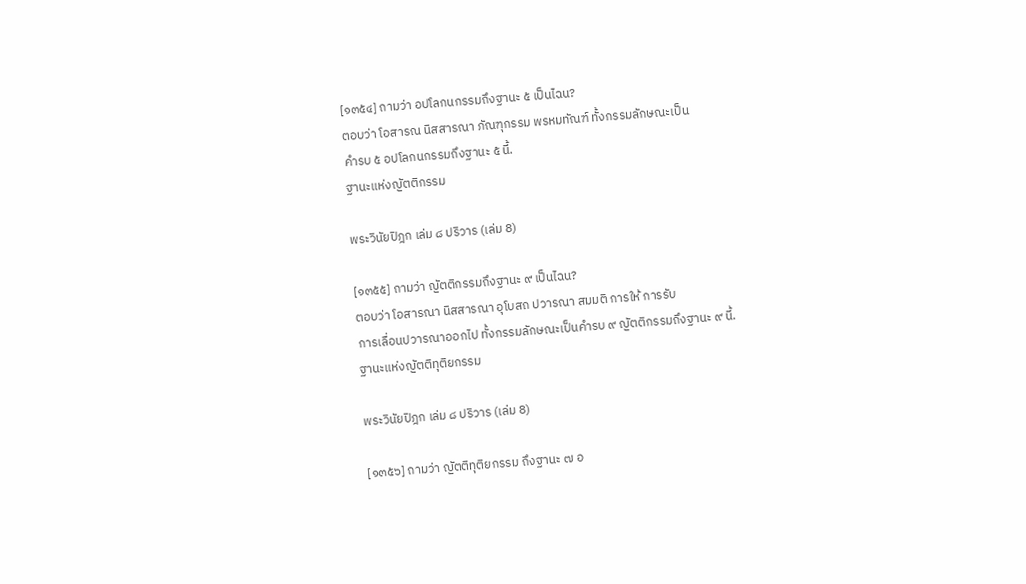[๑๓๕๔] ถามว่า อปโลกนกรรมถึงฐานะ ๕ เป็นไฉน?
ตอบว่า โอสารณ นิสสารณา ภัณฑุกรรม พรหมทัณฑ์ ทั้งกรรมลักษณะเป็น
คำรบ ๕ อปโลกนกรรมถึงฐานะ ๕ นี้.
ฐานะแห่งญัตติกรรม

พระวินัยปิฎก เล่ม ๘ ปริวาร (เล่ม 8)

[๑๓๕๕] ถามว่า ญัตติกรรมถึงฐานะ ๙ เป็นไฉน?
ตอบว่า โอสารณา นิสสารณา อุโบสถ ปวารณา สมมติ การให้ การรับ
การเลื่อนปวารณาออกไป ทั้งกรรมลักษณะเป็นคำรบ ๙ ญัตติกรรมถึงฐานะ ๙ นี้.
ฐานะแห่งญัตติทุติยกรรม

พระวินัยปิฎก เล่ม ๘ ปริวาร (เล่ม 8)

[๑๓๕๖] ถามว่า ญัตติทุติยกรรม ถึงฐานะ ๗ อ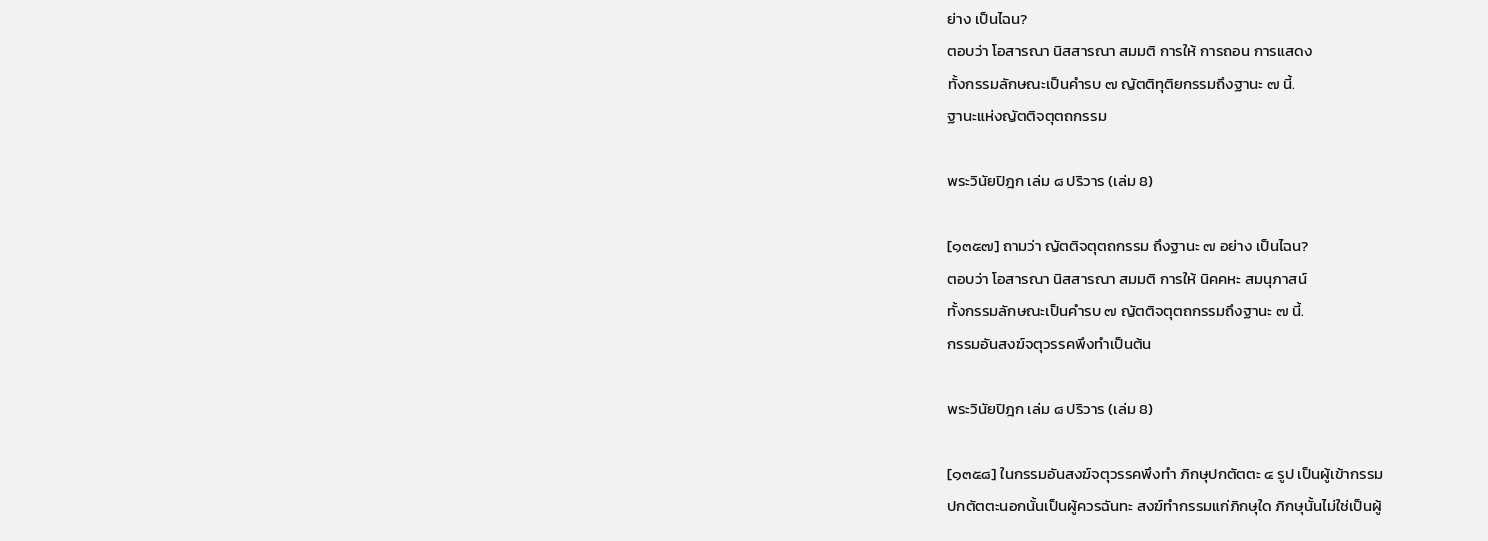ย่าง เป็นไฉน?
ตอบว่า โอสารณา นิสสารณา สมมติ การให้ การถอน การแสดง
ทั้งกรรมลักษณะเป็นคำรบ ๗ ญัตติทุติยกรรมถึงฐานะ ๗ นี้.
ฐานะแห่งญัตติจตุตถกรรม

พระวินัยปิฎก เล่ม ๘ ปริวาร (เล่ม 8)

[๑๓๕๗] ถามว่า ญัตติจตุตถกรรม ถึงฐานะ ๗ อย่าง เป็นไฉน?
ตอบว่า โอสารณา นิสสารณา สมมติ การให้ นิคคหะ สมนุภาสน์
ทั้งกรรมลักษณะเป็นคำรบ ๗ ญัตติจตุตถกรรมถึงฐานะ ๗ นี้.
กรรมอันสงฆ์จตุวรรคพึงทำเป็นต้น

พระวินัยปิฎก เล่ม ๘ ปริวาร (เล่ม 8)

[๑๓๕๘] ในกรรมอันสงฆ์จตุวรรคพึงทำ ภิกษุปกตัตตะ ๔ รูป เป็นผู้เข้ากรรม
ปกตัตตะนอกนั้นเป็นผู้ควรฉันทะ สงฆ์ทำกรรมแก่ภิกษุใด ภิกษุนั้นไม่ใช่เป็นผู้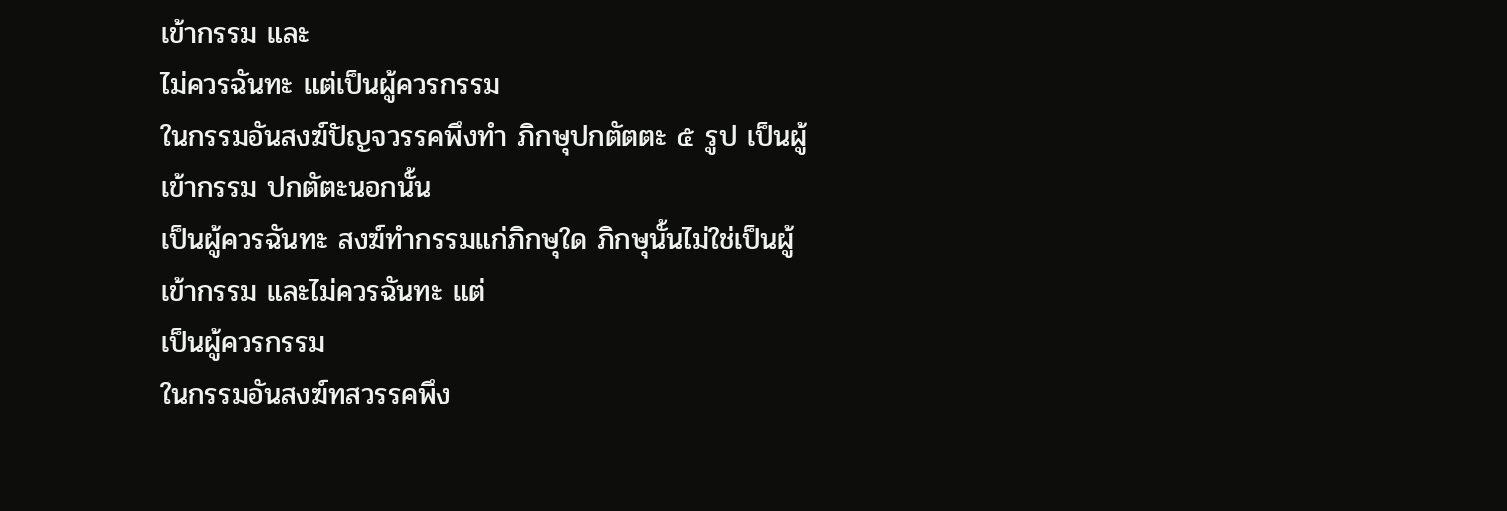เข้ากรรม และ
ไม่ควรฉันทะ แต่เป็นผู้ควรกรรม
ในกรรมอันสงฆ์ปัญจวรรคพึงทำ ภิกษุปกตัตตะ ๕ รูป เป็นผู้เข้ากรรม ปกตัตะนอกนั้น
เป็นผู้ควรฉันทะ สงฆ์ทำกรรมแก่ภิกษุใด ภิกษุนั้นไม่ใช่เป็นผู้เข้ากรรม และไม่ควรฉันทะ แต่
เป็นผู้ควรกรรม
ในกรรมอันสงฆ์ทสวรรคพึง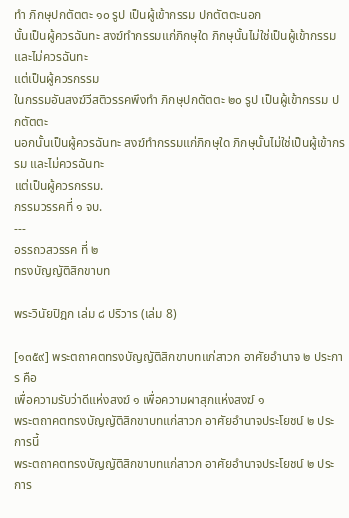ทำ ภิกษุปกตัตตะ ๑๐ รูป เป็นผู้เข้ากรรม ปกตัตตะนอก
นั้นเป็นผู้ควรฉันทะ สงฆ์ทำกรรมแก่ภิกษุใด ภิกษุนั้นไม่ใช่เป็นผู้เข้ากรรม และไม่ควรฉันทะ
แต่เป็นผู้ควรกรรม
ในกรรมอันสงฆ์วีสติวรรคพึงทำ ภิกษุปกตัตตะ ๒๐ รูป เป็นผู้เข้ากรรม ปกตัตตะ
นอกนั้นเป็นผู้ควรฉันทะ สงฆ์ทำกรรมแก่ภิกษุใด ภิกษุนั้นไม่ใช่เป็นผู้เข้ากรรม และไม่ควรฉันทะ
แต่เป็นผู้ควรกรรม.
กรรมวรรคที่ ๑ จบ.
---
อรรถวสวรรค ที่ ๒
ทรงบัญญัติสิกขาบท

พระวินัยปิฎก เล่ม ๘ ปริวาร (เล่ม 8)

[๑๓๕๙] พระตถาคตทรงบัญญัติสิกขาบทแก่สาวก อาศัยอำนาจ ๒ ประการ คือ
เพื่อความรับว่าดีแห่งสงฆ์ ๑ เพื่อความผาสุกแห่งสงฆ์ ๑
พระตถาคตทรงบัญญัติสิกขาบทแก่สาวก อาศัยอำนาจประโยชน์ ๒ ประการนี้
พระตถาคตทรงบัญญัติสิกขาบทแก่สาวก อาศัยอำนาจประโยชน์ ๒ ประการ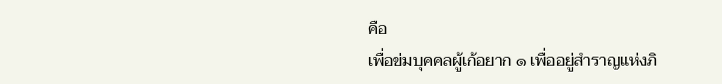คือ
เพื่อข่มบุคคลผู้เก้อยาก ๑ เพื่ออยู่สำราญแห่งภิ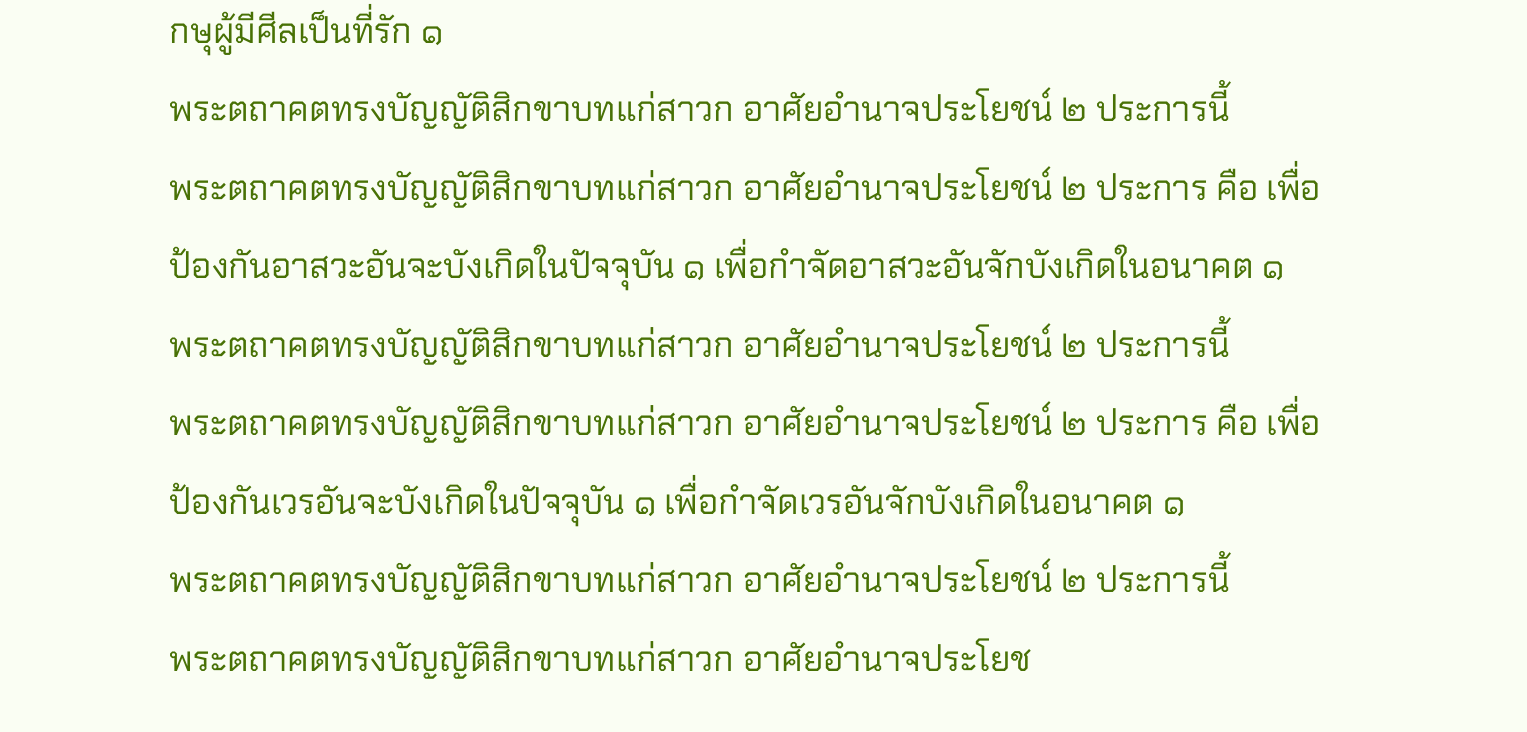กษุผู้มีศีลเป็นที่รัก ๑
พระตถาคตทรงบัญญัติสิกขาบทแก่สาวก อาศัยอำนาจประโยชน์ ๒ ประการนี้
พระตถาคตทรงบัญญัติสิกขาบทแก่สาวก อาศัยอำนาจประโยชน์ ๒ ประการ คือ เพื่อ
ป้องกันอาสวะอันจะบังเกิดในปัจจุบัน ๑ เพื่อกำจัดอาสวะอันจักบังเกิดในอนาคต ๑
พระตถาคตทรงบัญญัติสิกขาบทแก่สาวก อาศัยอำนาจประโยชน์ ๒ ประการนี้
พระตถาคตทรงบัญญัติสิกขาบทแก่สาวก อาศัยอำนาจประโยชน์ ๒ ประการ คือ เพื่อ
ป้องกันเวรอันจะบังเกิดในปัจจุบัน ๑ เพื่อกำจัดเวรอันจักบังเกิดในอนาคต ๑
พระตถาคตทรงบัญญัติสิกขาบทแก่สาวก อาศัยอำนาจประโยชน์ ๒ ประการนี้
พระตถาคตทรงบัญญัติสิกขาบทแก่สาวก อาศัยอำนาจประโยช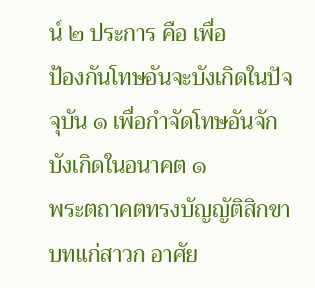น์ ๒ ประการ คือ เพื่อ
ป้องกันโทษอันจะบังเกิดในปัจจุบัน ๑ เพื่อกำจัดโทษอันจักบังเกิดในอนาคต ๑
พระตถาคตทรงบัญญัติสิกขาบทแก่สาวก อาศัย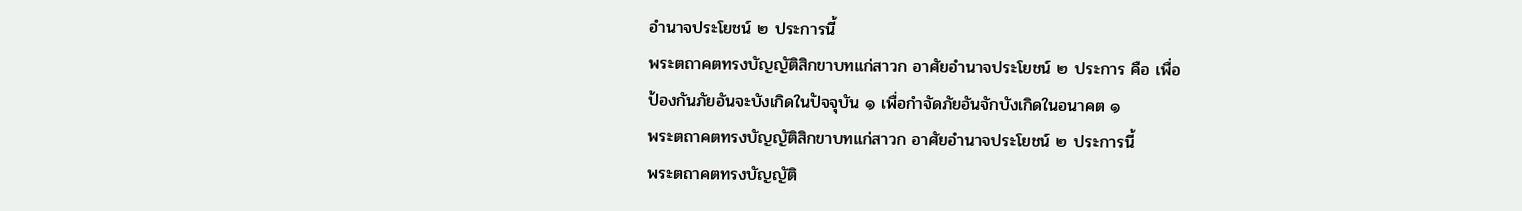อำนาจประโยชน์ ๒ ประการนี้
พระตถาคตทรงบัญญัติสิกขาบทแก่สาวก อาศัยอำนาจประโยชน์ ๒ ประการ คือ เพื่อ
ป้องกันภัยอันจะบังเกิดในปัจจุบัน ๑ เพื่อกำจัดภัยอันจักบังเกิดในอนาคต ๑
พระตถาคตทรงบัญญัติสิกขาบทแก่สาวก อาศัยอำนาจประโยชน์ ๒ ประการนี้
พระตถาคตทรงบัญญัติ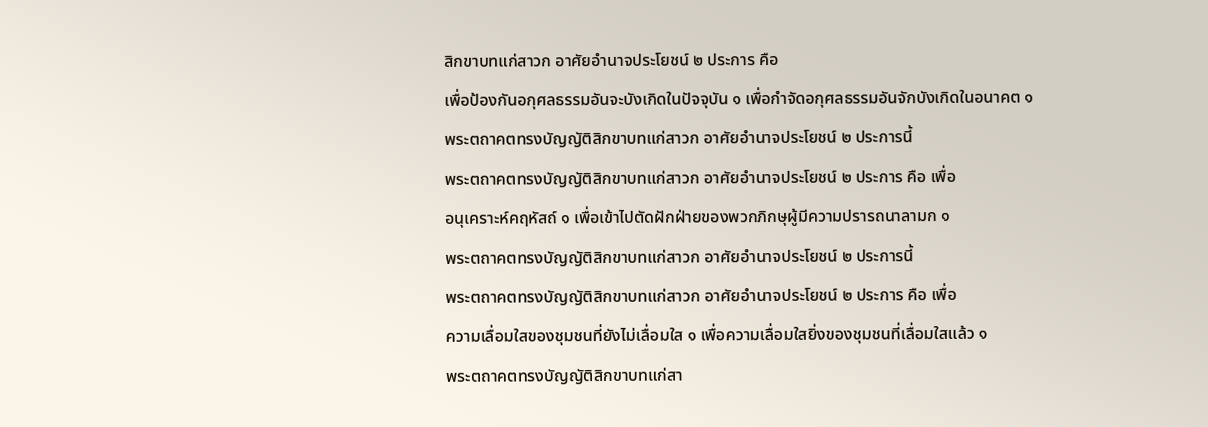สิกขาบทแก่สาวก อาศัยอำนาจประโยชน์ ๒ ประการ คือ
เพื่อป้องกันอกุศลธรรมอันจะบังเกิดในปัจจุบัน ๑ เพื่อกำจัดอกุศลธรรมอันจักบังเกิดในอนาคต ๑
พระตถาคตทรงบัญญัติสิกขาบทแก่สาวก อาศัยอำนาจประโยชน์ ๒ ประการนี้
พระตถาคตทรงบัญญัติสิกขาบทแก่สาวก อาศัยอำนาจประโยชน์ ๒ ประการ คือ เพื่อ
อนุเคราะห์คฤหัสถ์ ๑ เพื่อเข้าไปตัดฝักฝ่ายของพวกภิกษุผู้มีความปรารถนาลามก ๑
พระตถาคตทรงบัญญัติสิกขาบทแก่สาวก อาศัยอำนาจประโยชน์ ๒ ประการนี้
พระตถาคตทรงบัญญัติสิกขาบทแก่สาวก อาศัยอำนาจประโยชน์ ๒ ประการ คือ เพื่อ
ความเลื่อมใสของชุมชนที่ยังไม่เลื่อมใส ๑ เพื่อความเลื่อมใสยิ่งของชุมชนที่เลื่อมใสแล้ว ๑
พระตถาคตทรงบัญญัติสิกขาบทแก่สา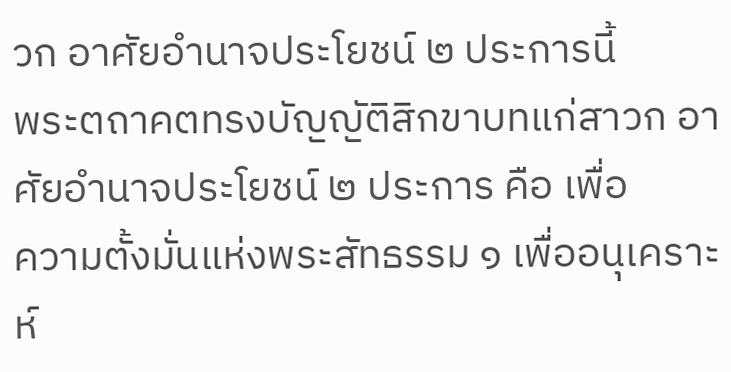วก อาศัยอำนาจประโยชน์ ๒ ประการนี้
พระตถาคตทรงบัญญัติสิกขาบทแก่สาวก อาศัยอำนาจประโยชน์ ๒ ประการ คือ เพื่อ
ความตั้งมั่นแห่งพระสัทธรรม ๑ เพื่ออนุเคราะห์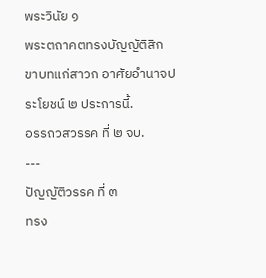พระวินัย ๑
พระตถาคตทรงบัญญัติสิกขาบทแก่สาวก อาศัยอำนาจประโยชน์ ๒ ประการนี้.
อรรถวสวรรค ที่ ๒ จบ.
---
ปัญญัติวรรค ที่ ๓
ทรง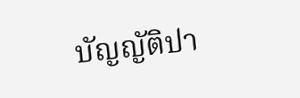บัญญัติปา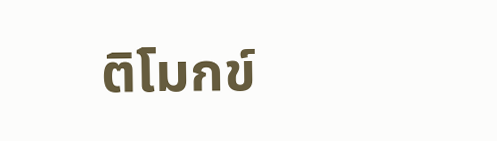ติโมกข์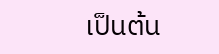เป็นต้น